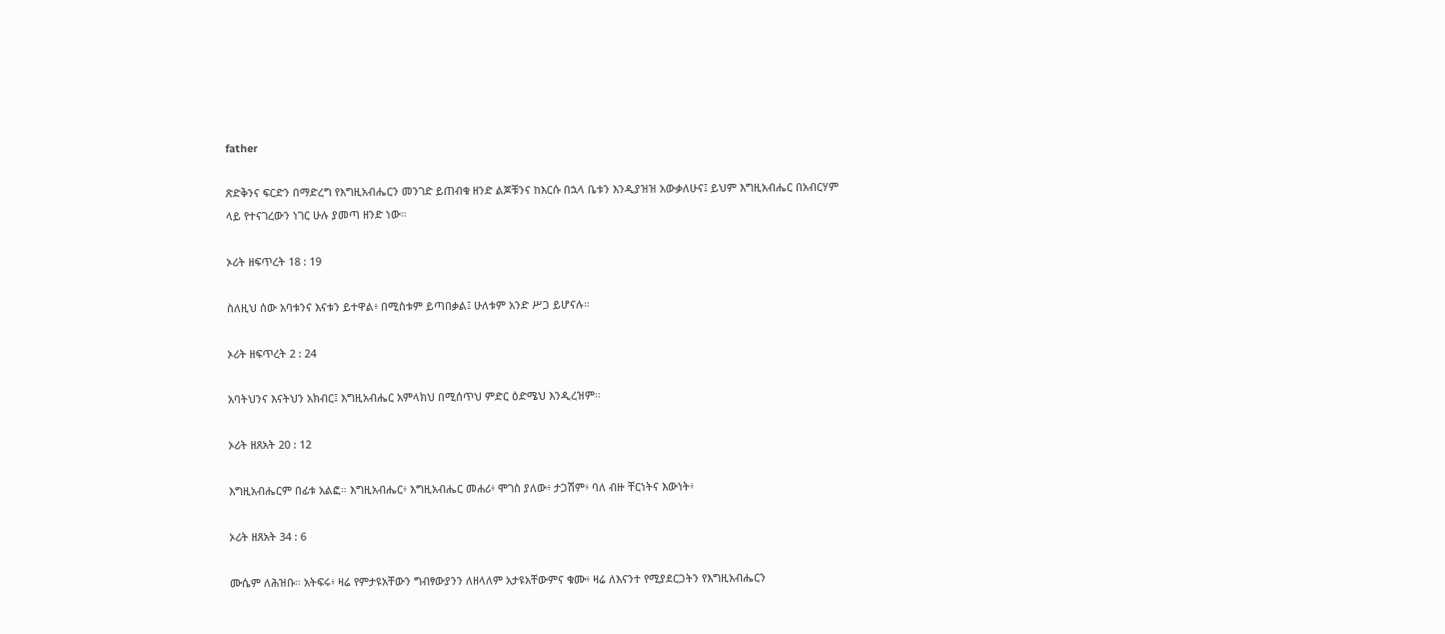father

ጽድቅንና ፍርድን በማድረግ የእግዚአብሔርን መንገድ ይጠብቁ ዘንድ ልጆቹንና ከእርሱ በኋላ ቤቱን እንዲያዝዝ አውቃለሁና፤ ይህም እግዚአብሔር በአብርሃም ላይ የተናገረውን ነገር ሁሉ ያመጣ ዘንድ ነው።

ኦሪት ዘፍጥረት 18 : 19

ስለዚህ ሰው አባቱንና እናቱን ይተዋል፥ በሚስቱም ይጣበቃል፤ ሁለቱም አንድ ሥጋ ይሆናሉ።

ኦሪት ዘፍጥረት 2 : 24

አባትህንና እናትህን አክብር፤ እግዚአብሔር አምላክህ በሚሰጥህ ምድር ዕድሜህ እንዲረዝም።

ኦሪት ዘጸአት 20 : 12

እግዚአብሔርም በፊቱ አልፎ። እግዚአብሔር፥ እግዚአብሔር መሐሪ፥ ሞገስ ያለው፥ ታጋሽም፥ ባለ ብዙ ቸርነትና እውነት፥

ኦሪት ዘጸአት 34 : 6

ሙሴም ለሕዝቡ። አትፍሩ፥ ዛሬ የምታዩአቸውን ግብፃውያንን ለዘላለም አታዩአቸውምና ቁሙ፥ ዛሬ ለእናንተ የሚያደርጋትን የእግዚአብሔርን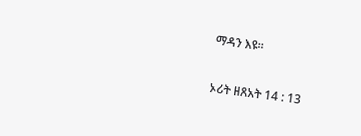ማዳን እዩ።

ኦሪት ዘጸአት 14 : 13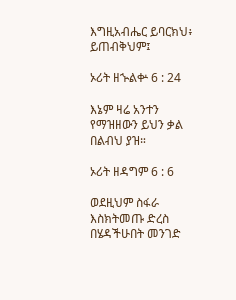እግዚአብሔር ይባርክህ፥ ይጠብቅህም፤

ኦሪት ዘኍልቍ 6 : 24

እኔም ዛሬ አንተን የማዝዘውን ይህን ቃል በልብህ ያዝ።

ኦሪት ዘዳግም 6 : 6

ወደዚህም ስፋራ እስክትመጡ ድረስ በሄዳችሁበት መንገድ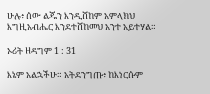ሁሉ፥ ሰው ልጁን እንዲሸከም አምላክህ እግዚአብሔር እንደተሸከመህ አንተ አይተሃል።

ኦሪት ዘዳግም 1 : 31

እኔም አልኋችሁ። አትደንግጡ፥ ከእነርሱም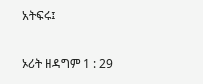አትፍሩ፤

ኦሪት ዘዳግም 1 : 29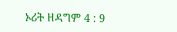ኦሪት ዘዳግም 4 : 9